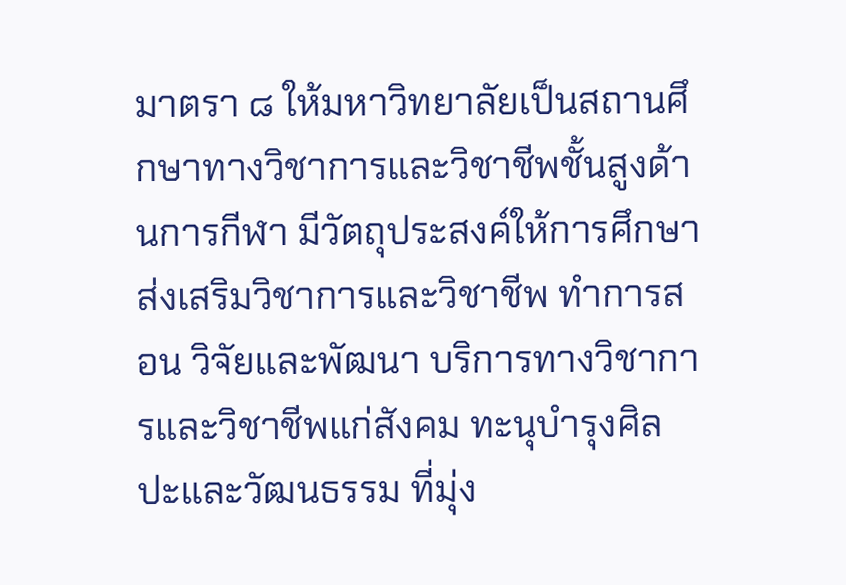มาตรา ๘ ให้มหาวิทยาลัยเป็นสถานศึกษาทางวิชาการและวิชาชีพชั้นสูงด้านการกีฬา มีวัตถุประสงค์ให้การศึกษา ส่งเสริมวิชาการและวิชาชีพ ทำการสอน วิจัยและพัฒนา บริการทางวิชาการและวิชาชีพแก่สังคม ทะนุบำรุงศิลปะและวัฒนธรรม ที่มุ่ง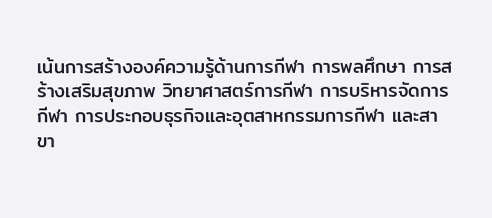เน้นการสร้างองค์ความรู้ด้านการกีฬา การพลศึกษา การสร้างเสริมสุขภาพ วิทยาศาสตร์การกีฬา การบริหารจัดการกีฬา การประกอบธุรกิจและอุตสาหกรรมการกีฬา และสาขา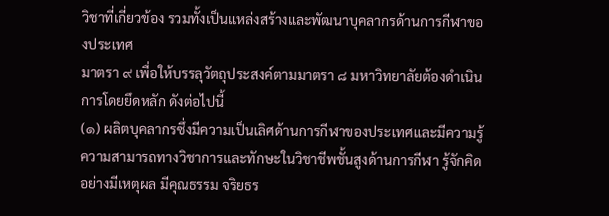วิชาที่เกี่ยวข้อง รวมทั้งเป็นแหล่งสร้างและพัฒนาบุคลากรด้านการกีฬาของประเทศ
มาตรา ๙ เพื่อให้บรรลุวัตถุประสงค์ตามมาตรา ๘ มหาวิทยาลัยต้องดำเนินการโดยยึดหลัก ดังต่อไปนี้
(๑) ผลิตบุคลากรซึ่งมีความเป็นเลิศด้านการกีฬาของประเทศและมีความรู้ความสามารถทางวิชาการและทักษะในวิชาชีพชั้นสูงด้านการกีฬา รู้จักคิดอย่างมีเหตุผล มีคุณธรรม จริยธร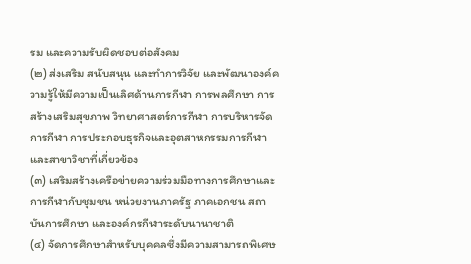รม และความรับผิดชอบต่อสังคม
(๒) ส่งเสริม สนับสนุน และทำการวิจัย และพัฒนาองค์ความรู้ให้มีความเป็นเลิศด้านการกีฬา การพลศึกษา การสร้างเสริมสุขภาพ วิทยาศาสตร์การกีฬา การบริหารจัดการกีฬา การประกอบธุรกิจและอุตสาหกรรมการกีฬา และสาขาวิชาที่เกี่ยวข้อง
(๓) เสริมสร้างเครือข่ายความร่วมมือทางการศึกษาและการกีฬากับชุมชน หน่วยงานภาครัฐ ภาคเอกชน สถาบันการศึกษา และองค์กรกีฬาระดับนานาชาติ
(๔) จัดการศึกษาสำหรับบุคคลซึ่งมีความสามารถพิเศษ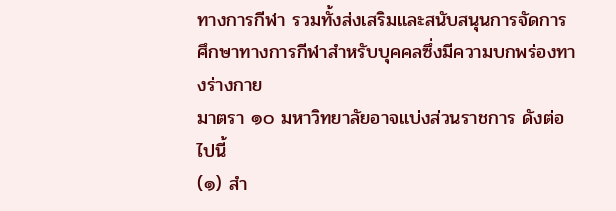ทางการกีฬา รวมทั้งส่งเสริมและสนับสนุนการจัดการศึกษาทางการกีฬาสำหรับบุคคลซึ่งมีความบกพร่องทางร่างกาย
มาตรา ๑๐ มหาวิทยาลัยอาจแบ่งส่วนราชการ ดังต่อไปนี้
(๑) สำ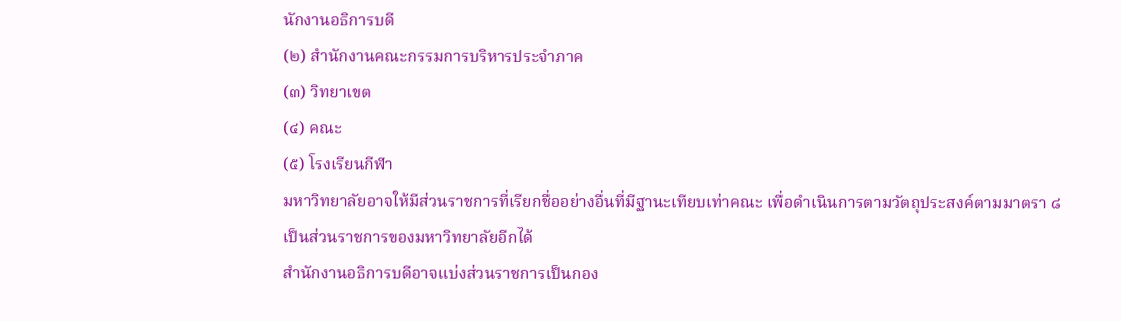นักงานอธิการบดี
(๒) สำนักงานคณะกรรมการบริหารประจำภาค
(๓) วิทยาเขต
(๔) คณะ
(๕) โรงเรียนกีฬา
มหาวิทยาลัยอาจให้มีส่วนราชการที่เรียกชื่ออย่างอื่นที่มีฐานะเทียบเท่าคณะ เพื่อดำเนินการตามวัตถุประสงค์ตามมาตรา ๘ เป็นส่วนราชการของมหาวิทยาลัยอีกได้
สำนักงานอธิการบดีอาจแบ่งส่วนราชการเป็นกอง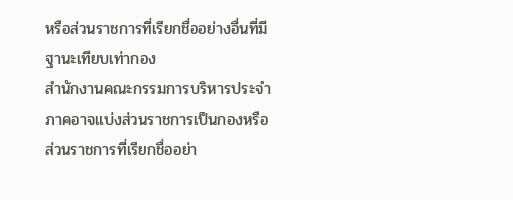หรือส่วนราชการที่เรียกชื่ออย่างอื่นที่มีฐานะเทียบเท่ากอง
สำนักงานคณะกรรมการบริหารประจำภาคอาจแบ่งส่วนราชการเป็นกองหรือส่วนราชการที่เรียกชื่ออย่า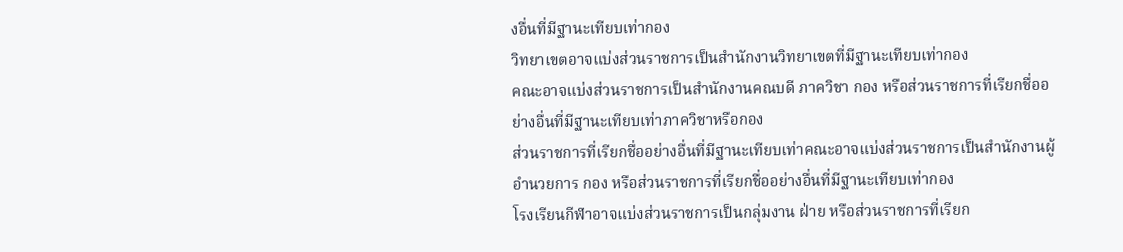งอื่นที่มีฐานะเทียบเท่ากอง
วิทยาเขตอาจแบ่งส่วนราชการเป็นสำนักงานวิทยาเขตที่มีฐานะเทียบเท่ากอง
คณะอาจแบ่งส่วนราชการเป็นสำนักงานคณบดี ภาควิชา กอง หรือส่วนราชการที่เรียกชื่ออย่างอื่นที่มีฐานะเทียบเท่าภาควิชาหรือกอง
ส่วนราชการที่เรียกชื่ออย่างอื่นที่มีฐานะเทียบเท่าคณะอาจแบ่งส่วนราชการเป็นสำนักงานผู้อำนวยการ กอง หรือส่วนราชการที่เรียกชื่ออย่างอื่นที่มีฐานะเทียบเท่ากอง
โรงเรียนกีฬาอาจแบ่งส่วนราชการเป็นกลุ่มงาน ฝ่าย หรือส่วนราชการที่เรียก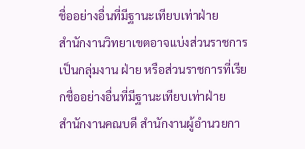ชื่ออย่างอื่นที่มีฐานะเทียบเท่าฝ่าย
สำนักงานวิทยาเขตอาจแบ่งส่วนราชการเป็นกลุ่มงาน ฝ่าย หรือส่วนราชการที่เรียกชื่ออย่างอื่นที่มีฐานะเทียบเท่าฝ่าย
สำนักงานคณบดี สำนักงานผู้อำนวยกา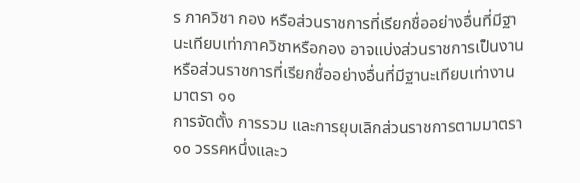ร ภาควิชา กอง หรือส่วนราชการที่เรียกชื่ออย่างอื่นที่มีฐานะเทียบเท่าภาควิชาหรือกอง อาจแบ่งส่วนราชการเป็นงานหรือส่วนราชการที่เรียกชื่ออย่างอื่นที่มีฐานะเทียบเท่างาน
มาตรา ๑๑
การจัดตั้ง การรวม และการยุบเลิกส่วนราชการตามมาตรา ๑๐ วรรคหนึ่งและว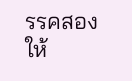รรคสอง ให้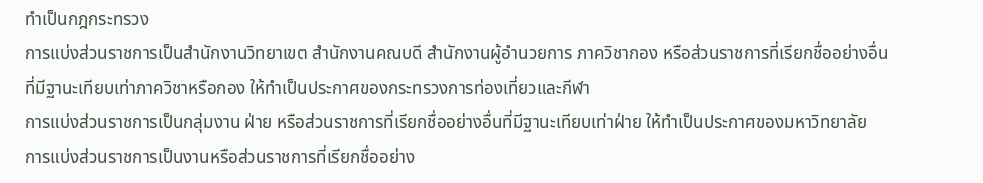ทำเป็นกฎกระทรวง
การแบ่งส่วนราชการเป็นสำนักงานวิทยาเขต สำนักงานคณบดี สำนักงานผู้อำนวยการ ภาควิชากอง หรือส่วนราชการที่เรียกชื่ออย่างอื่นที่มีฐานะเทียบเท่าภาควิชาหรือกอง ให้ทำเป็นประกาศของกระทรวงการท่องเที่ยวและกีฬา
การแบ่งส่วนราชการเป็นกลุ่มงาน ฝ่าย หรือส่วนราชการที่เรียกชื่ออย่างอื่นที่มีฐานะเทียบเท่าฝ่าย ให้ทำเป็นประกาศของมหาวิทยาลัย
การแบ่งส่วนราชการเป็นงานหรือส่วนราชการที่เรียกชื่ออย่าง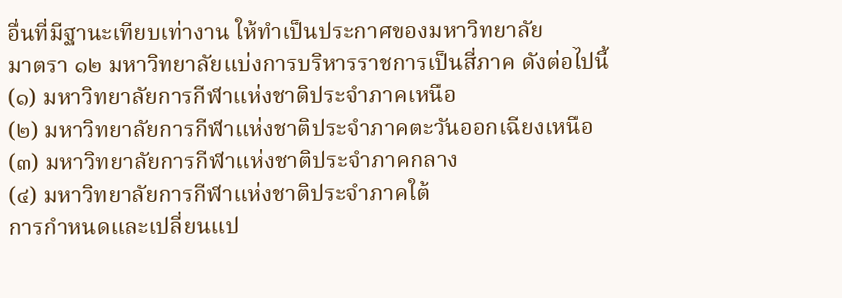อื่นที่มีฐานะเทียบเท่างาน ให้ทำเป็นประกาศของมหาวิทยาลัย
มาตรา ๑๒ มหาวิทยาลัยแบ่งการบริหารราชการเป็นสี่ภาค ดังต่อไปนี้
(๑) มหาวิทยาลัยการกีฬาแห่งชาติประจำภาคเหนือ
(๒) มหาวิทยาลัยการกีฬาแห่งชาติประจำภาคตะวันออกเฉียงเหนือ
(๓) มหาวิทยาลัยการกีฬาแห่งชาติประจำภาคกลาง
(๔) มหาวิทยาลัยการกีฬาแห่งชาติประจำภาคใต้
การกำหนดและเปลี่ยนแป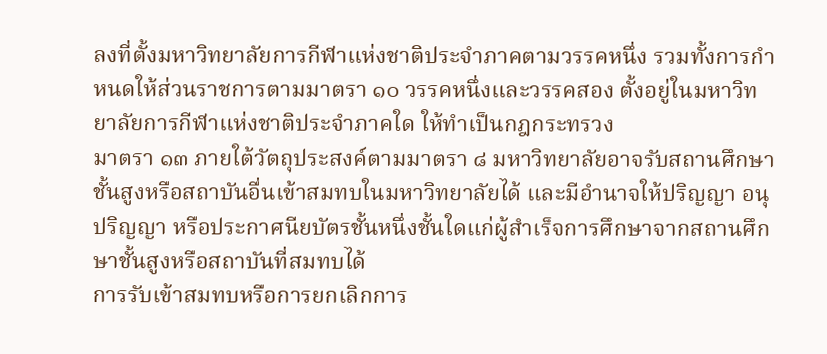ลงที่ตั้งมหาวิทยาลัยการกีฬาแห่งชาติประจำภาคตามวรรคหนึ่ง รวมทั้งการกำหนดให้ส่วนราชการตามมาตรา ๑๐ วรรคหนึ่งและวรรคสอง ตั้งอยู่ในมหาวิทยาลัยการกีฬาแห่งชาติประจำภาคใด ให้ทำเป็นกฎกระทรวง
มาตรา ๑๓ ภายใต้วัตถุประสงค์ตามมาตรา ๘ มหาวิทยาลัยอาจรับสถานศึกษาชั้นสูงหรือสถาบันอื่นเข้าสมทบในมหาวิทยาลัยได้ และมีอำนาจให้ปริญญา อนุปริญญา หรือประกาศนียบัตรชั้นหนึ่งชั้นใดแก่ผู้สำเร็จการศึกษาจากสถานศึกษาชั้นสูงหรือสถาบันที่สมทบได้
การรับเข้าสมทบหรือการยกเลิกการ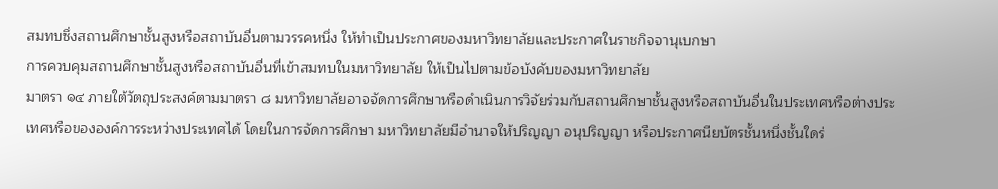สมทบซึ่งสถานศึกษาชั้นสูงหรือสถาบันอื่นตามวรรคหนึ่ง ให้ทำเป็นประกาศของมหาวิทยาลัยและประกาศในราชกิจจานุเบกษา
การควบคุมสถานศึกษาชั้นสูงหรือสถาบันอื่นที่เข้าสมทบในมหาวิทยาลัย ให้เป็นไปตามข้อบังคับของมหาวิทยาลัย
มาตรา ๑๔ ภายใต้วัตถุประสงค์ตามมาตรา ๘ มหาวิทยาลัยอาจจัดการศึกษาหรือดำเนินการวิจัยร่วมกับสถานศึกษาชั้นสูงหรือสถาบันอื่นในประเทศหรือต่างประเทศหรือขององค์การระหว่างประเทศได้ โดยในการจัดการศึกษา มหาวิทยาลัยมีอำนาจให้ปริญญา อนุปริญญา หรือประกาศนียบัตรชั้นหนึ่งชั้นใดร่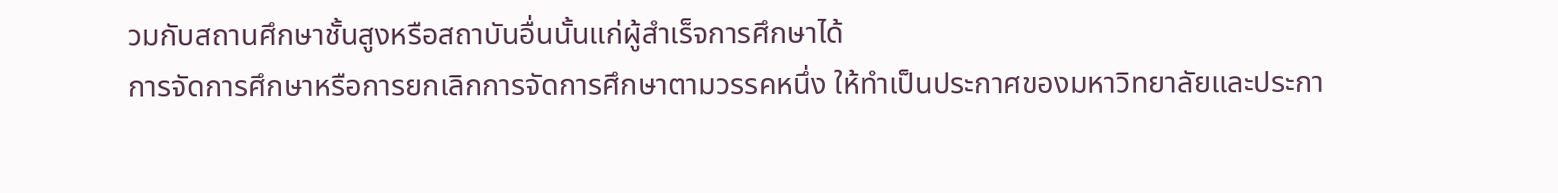วมกับสถานศึกษาชั้นสูงหรือสถาบันอื่นนั้นแก่ผู้สำเร็จการศึกษาได้
การจัดการศึกษาหรือการยกเลิกการจัดการศึกษาตามวรรคหนึ่ง ให้ทำเป็นประกาศของมหาวิทยาลัยและประกา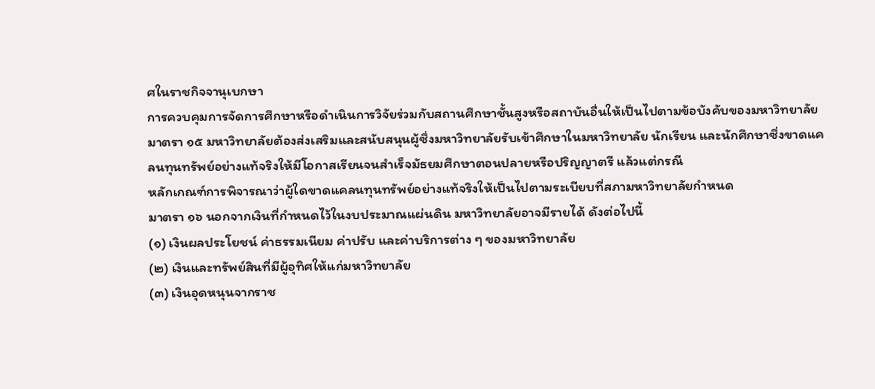ศในราชกิจจานุเบกษา
การควบคุมการจัดการศึกษาหรือดำเนินการวิจัยร่วมกับสถานศึกษาชั้นสูงหรือสถาบันอื่นให้เป็นไปตามข้อบังคับของมหาวิทยาลัย
มาตรา ๑๕ มหาวิทยาลัยต้องส่งเสริมและสนับสนุนผู้ซึ่งมหาวิทยาลัยรับเข้าศึกษาในมหาวิทยาลัย นักเรียน และนักศึกษาซึ่งขาดแคลนทุนทรัพย์อย่างแท้จริงให้มีโอกาสเรียนจนสำเร็จมัธยมศึกษาตอนปลายหรือปริญญาตรี แล้วแต่กรณี
หลักเกณฑ์การพิจารณาว่าผู้ใดขาดแคลนทุนทรัพย์อย่างแท้จริงให้เป็นไปตามระเบียบที่สภามหาวิทยาลัยกำหนด
มาตรา ๑๖ นอกจากเงินที่กำหนดไว้ในงบประมาณแผ่นดิน มหาวิทยาลัยอาจมีรายได้ ดังต่อไปนี้
(๑) เงินผลประโยชน์ ค่าธรรมเนียม ค่าปรับ และค่าบริการต่าง ๆ ของมหาวิทยาลัย
(๒) เงินและทรัพย์สินที่มีผู้อุทิศให้แก่มหาวิทยาลัย
(๓) เงินอุดหนุนจากราช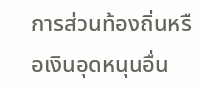การส่วนท้องถิ่นหรือเงินอุดหนุนอื่น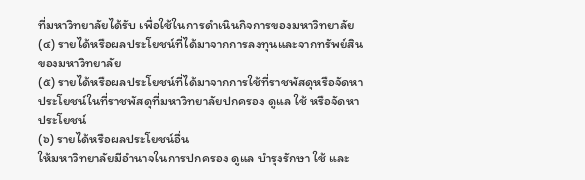ที่มหาวิทยาลัยได้รับ เพื่อใช้ในการดำเนินกิจการของมหาวิทยาลัย
(๔) รายได้หรือผลประโยชน์ที่ได้มาจากการลงทุนและจากทรัพย์สินของมหาวิทยาลัย
(๕) รายได้หรือผลประโยชน์ที่ได้มาจากการใช้ที่ราชพัสดุหรือจัดหาประโยชน์ในที่ราชพัสดุที่มหาวิทยาลัยปกครอง ดูแล ใช้ หรือจัดหาประโยชน์
(๖) รายได้หรือผลประโยชน์อื่น
ให้มหาวิทยาลัยมีอำนาจในการปกครอง ดูแล บำรุงรักษา ใช้ และ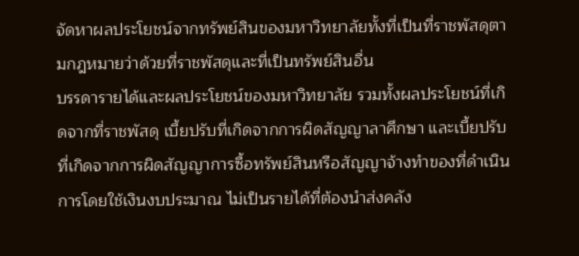จัดหาผลประโยชน์จากทรัพย์สินของมหาวิทยาลัยทั้งที่เป็นที่ราชพัสดุตามกฎหมายว่าด้วยที่ราชพัสดุและที่เป็นทรัพย์สินอื่น
บรรดารายได้และผลประโยชน์ของมหาวิทยาลัย รวมทั้งผลประโยชน์ที่เกิดจากที่ราชพัสดุ เบี้ยปรับที่เกิดจากการผิดสัญญาลาศึกษา และเบี้ยปรับที่เกิดจากการผิดสัญญาการซื้อทรัพย์สินหรือสัญญาจ้างทำของที่ดำเนินการโดยใช้เงินงบประมาณ ไม่เป็นรายได้ที่ต้องนำส่งคลัง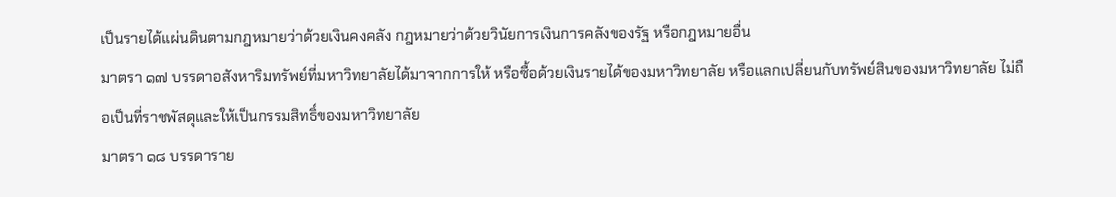เป็นรายได้แผ่นดินตามกฎหมายว่าด้วยเงินคงคลัง กฎหมายว่าด้วยวินัยการเงินการคลังของรัฐ หรือกฎหมายอื่น
มาตรา ๑๗ บรรดาอสังหาริมทรัพย์ที่มหาวิทยาลัยได้มาจากการให้ หรือซื้อด้วยเงินรายได้ของมหาวิทยาลัย หรือแลกเปลี่ยนกับทรัพย์สินของมหาวิทยาลัย ไม่ถือเป็นที่ราชพัสดุและให้เป็นกรรมสิทธิ์ของมหาวิทยาลัย
มาตรา ๑๘ บรรดาราย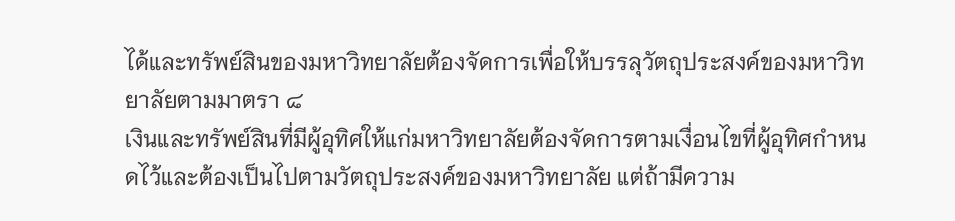ได้และทรัพย์สินของมหาวิทยาลัยต้องจัดการเพื่อให้บรรลุวัตถุประสงค์ของมหาวิทยาลัยตามมาตรา ๘
เงินและทรัพย์สินที่มีผู้อุทิศให้แก่มหาวิทยาลัยต้องจัดการตามเงื่อนไขที่ผู้อุทิศกำหนดไว้และต้องเป็นไปตามวัตถุประสงค์ของมหาวิทยาลัย แต่ถ้ามีความ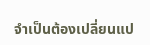จำเป็นต้องเปลี่ยนแป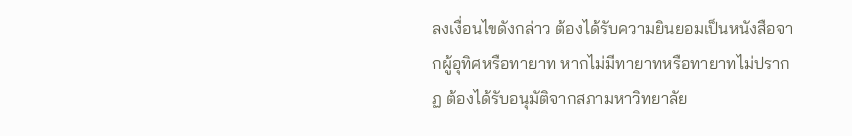ลงเงื่อนไขดังกล่าว ต้องได้รับความยินยอมเป็นหนังสือจากผู้อุทิศหรือทายาท หากไม่มีทายาทหรือทายาทไม่ปรากฏ ต้องได้รับอนุมัติจากสภามหาวิทยาลัย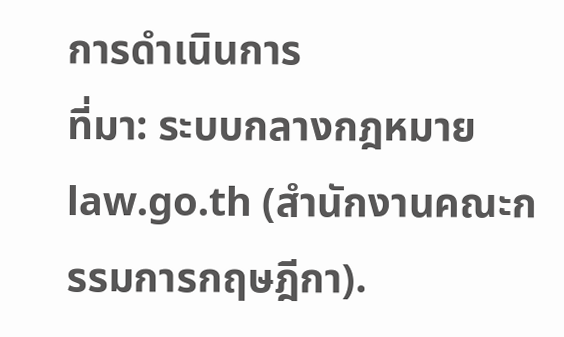การดำเนินการ
ที่มา: ระบบกลางกฎหมาย law.go.th (สำนักงานคณะกรรมการกฤษฎีกา).